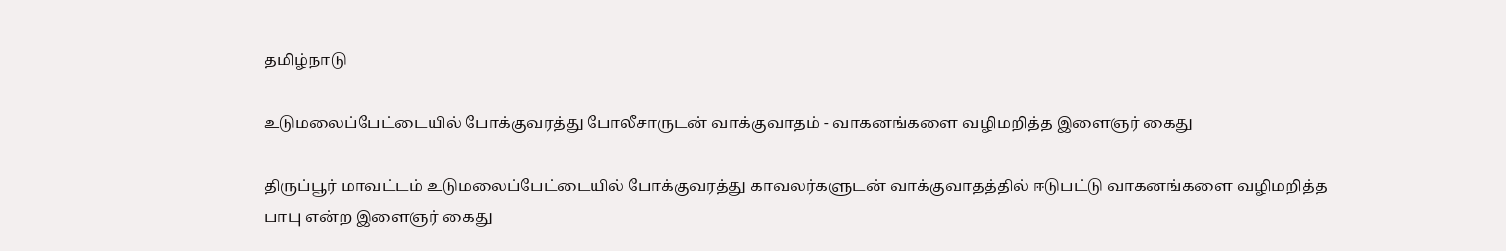தமிழ்நாடு

உடுமலைப்பேட்டையில் போக்குவரத்து போலீசாருடன் வாக்குவாதம் - வாகனங்களை வழிமறித்த இளைஞர் கைது

திருப்பூர் மாவட்டம் உடுமலைப்பேட்டையில் போக்குவரத்து காவலர்களுடன் வாக்குவாதத்தில் ஈடுபட்டு வாகனங்களை வழிமறித்த பாபு என்ற இளைஞர் கைது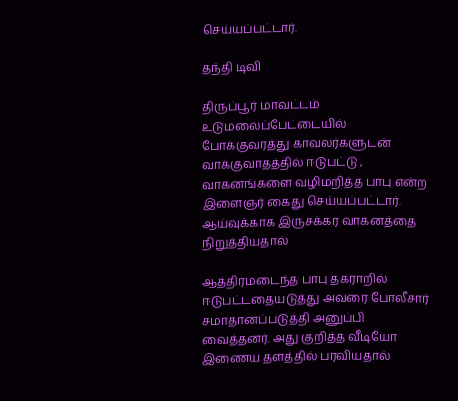செய்யப்பட்டார்.

தந்தி டிவி

திருப்பூர் மாவட்டம் உடுமலைப்பேட்டையில் போக்குவரத்து காவலர்களுடன் வாக்குவாதத்தில் ஈடுபட்டு , வாகனங்களை வழிமறித்த பாபு என்ற இளைஞர் கைது செய்யப்பட்டார். ஆய்வுக்காக இருசக்கர வாகனத்தை நிறுத்தியதால்

ஆத்திரமடைந்த பாபு தகராறில் ஈடுபட்டதையடுத்து அவரை போலீசார் சமாதானப்படுத்தி அனுப்பி வைத்தனர். அது குறித்த வீடியோ இணைய தளத்தில் பரவியதால்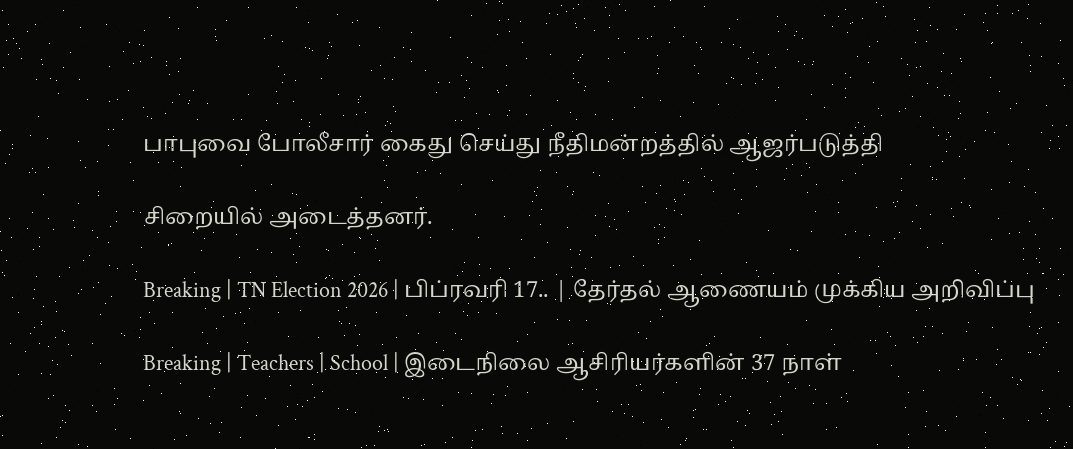பாபுவை போலீசார் கைது செய்து நீதிமன்றத்தில் ஆஜர்படுத்தி

சிறையில் அடைத்தனர்.

Breaking | TN Election 2026 | பிப்ரவரி 17.. | தேர்தல் ஆணையம் முக்கிய அறிவிப்பு

Breaking | Teachers | School | இடைநிலை ஆசிரியர்களின் 37 நாள்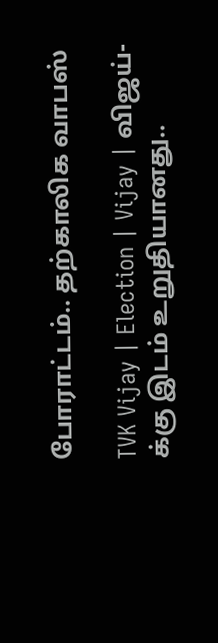போராட்டம்.. தற்காலிக வாபஸ்

TVK Vijay | Election | Vijay | விஜய்-க்கு இடம் உறுதியானது..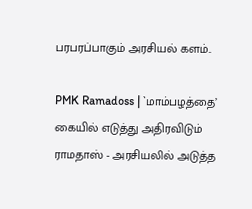பரபரப்பாகும் அரசியல் களம்..

PMK Ramadoss | `மாம்பழத்தை’ கையில் எடுத்து அதிரவிடும் ராமதாஸ் - அரசியலில் அடுத்த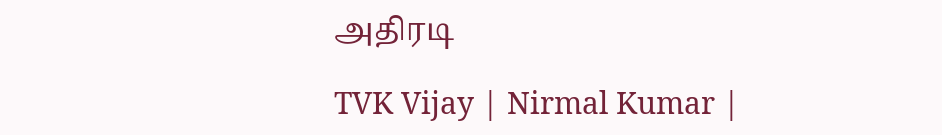அதிரடி

TVK Vijay | Nirmal Kumar |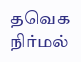தவெக நிர்மல்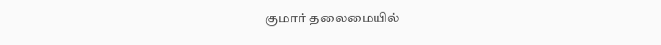குமார் தலைமையில்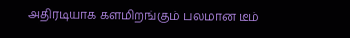அதிரடியாக களமிறங்கும் பலமான டீம்